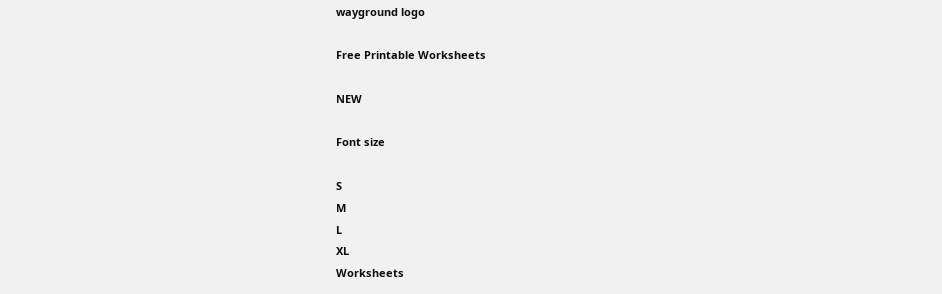wayground logo

Free Printable Worksheets

NEW

Font size

S
M
L
XL
Worksheets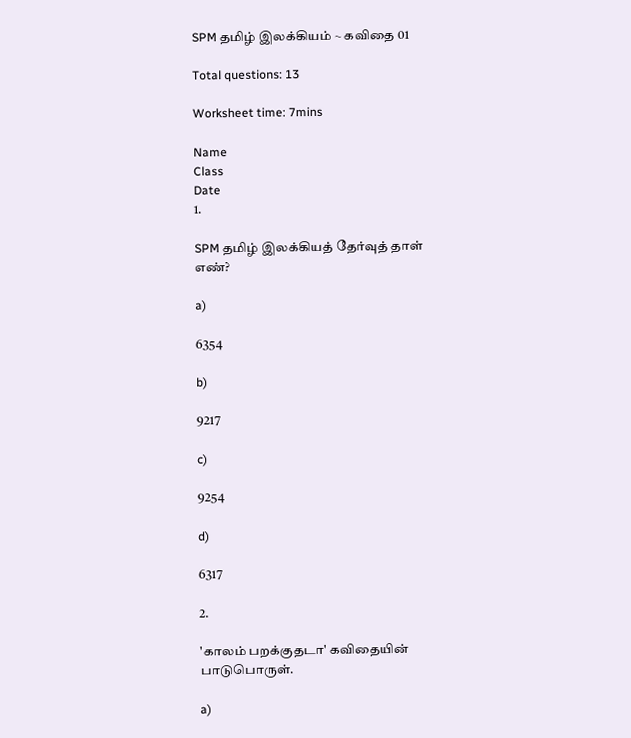SPM தமிழ் இலக்கியம் ~ கவிதை 01

Total questions: 13

Worksheet time: 7mins

Name
Class
Date
1.

SPM தமிழ் இலக்கியத் தேர்வுத் தாள் எண்?

a)

6354

b)

9217

c)

9254

d)

6317

2.

'காலம் பறக்குதடா' கவிதையின் பாடுபொருள்.

a)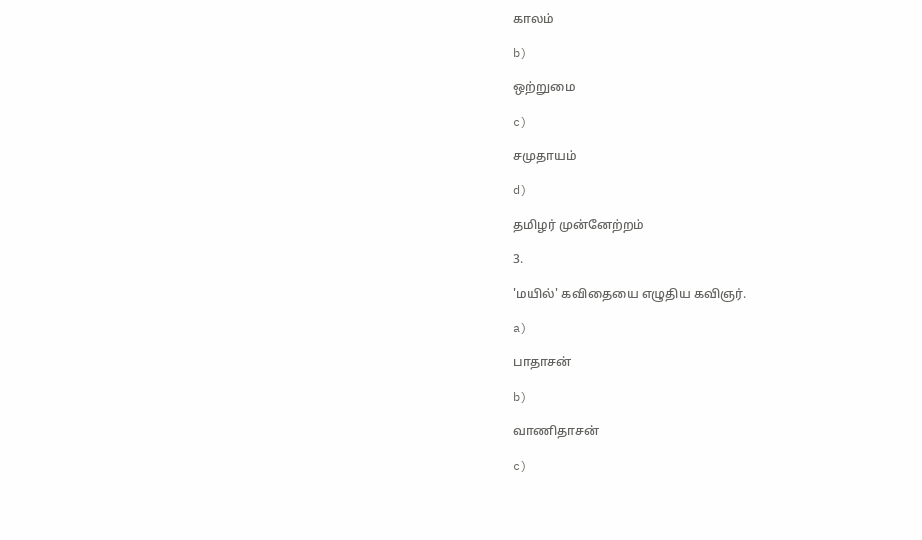காலம்

b)

ஒற்றுமை

c)

சமுதாயம்

d)

தமிழர் முன்னேற்றம்

3.

'மயில்' கவிதையை எழுதிய கவிஞர்.

a)

பாதாசன்

b)

வாணிதாசன்

c)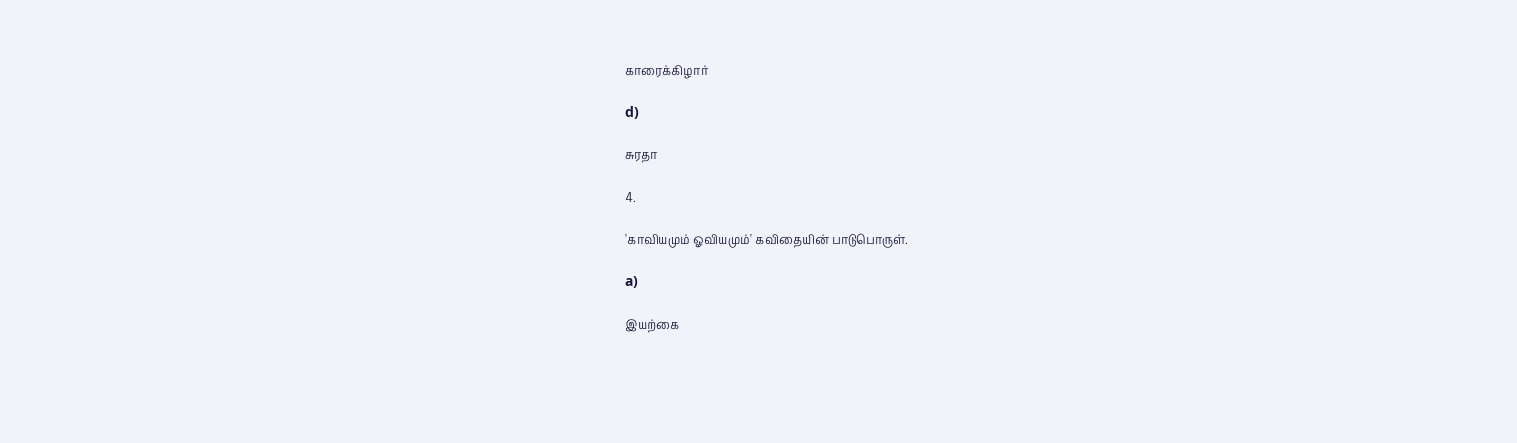காரைக்கிழார்

d)

சுரதா

4.

'காவியமும் ஓவியமும்' கவிதையின் பாடுபொருள்.

a)

இயற்கை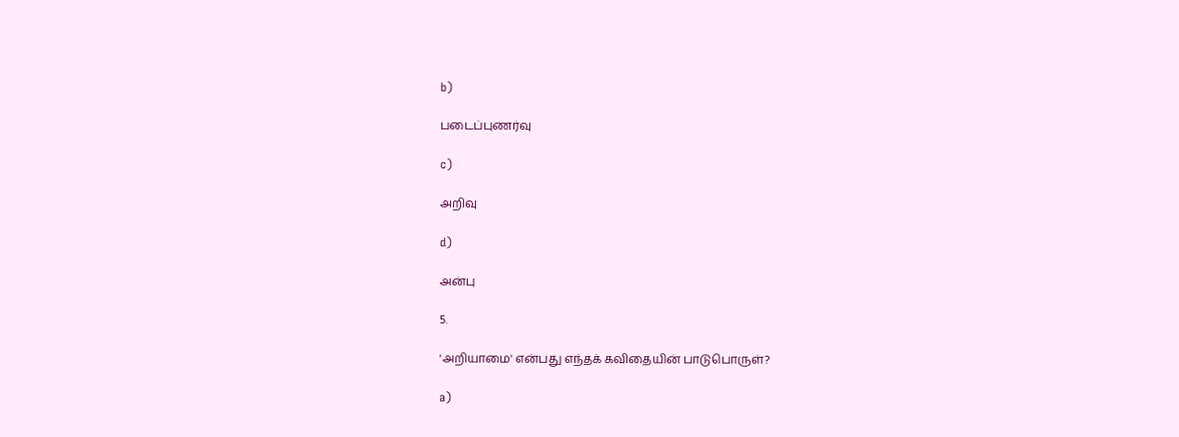b)

படைப்புணர்வு

c)

அறிவு

d)

அன்பு

5.

'அறியாமை' என்பது எந்தக் கவிதையின் பாடுபொருள்?

a)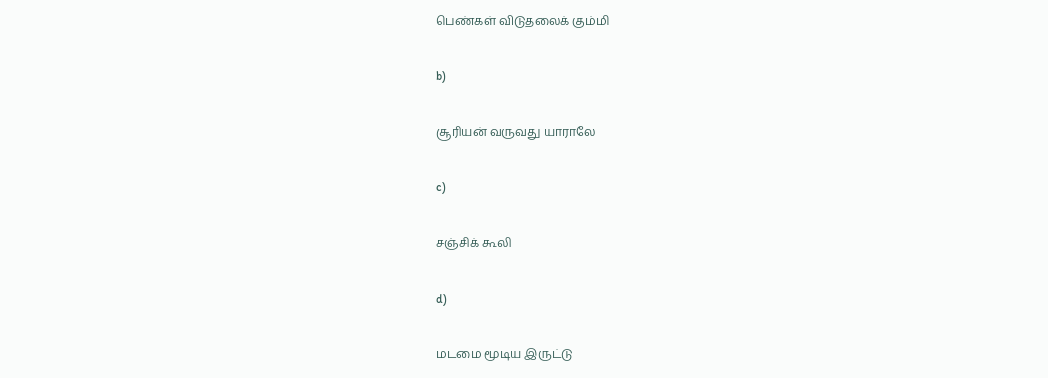பெண்கள் விடுதலைக் கும்மி

b)

சூரியன் வருவது யாராலே

c)

சஞ்சிக் கூலி

d)

மடமை மூடிய இருட்டு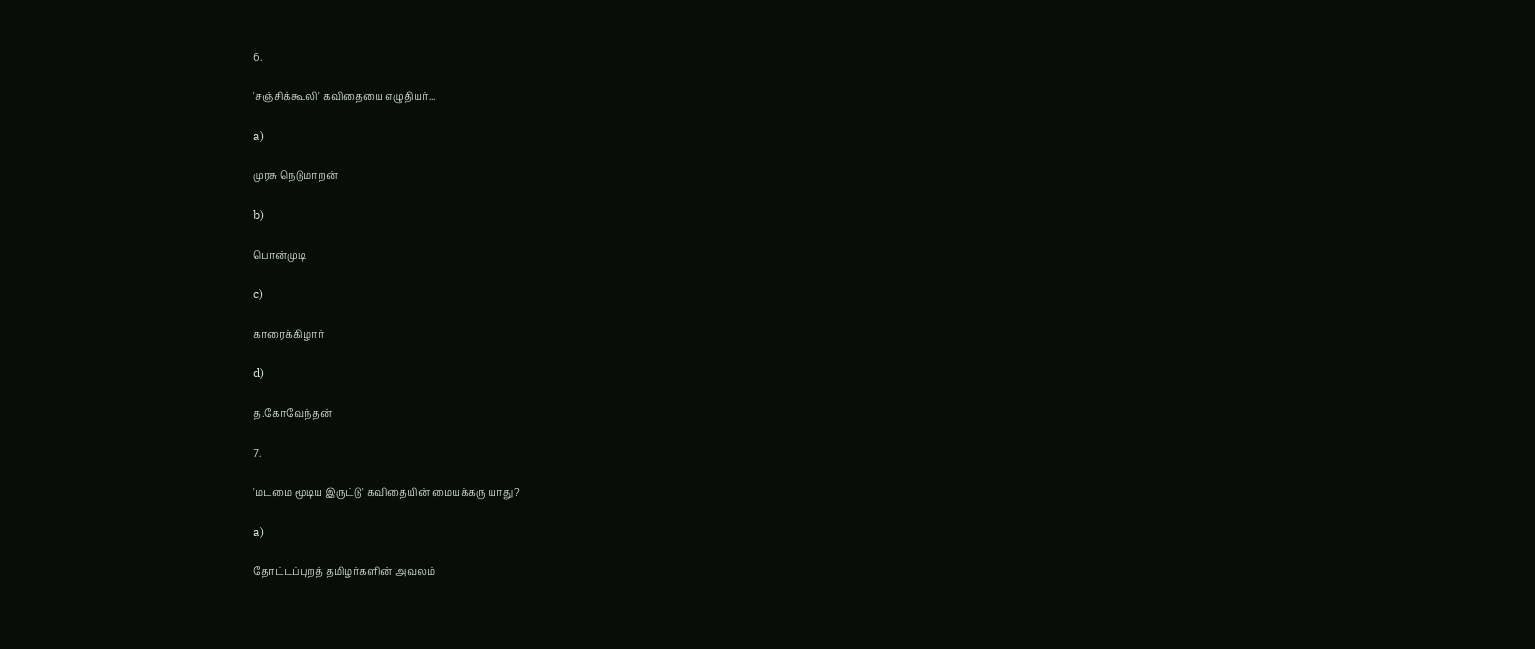6.

'சஞ்சிக்கூலி' கவிதையை எழுதியர்...

a)

முரசு நெடுமாறன்

b)

பொன்முடி

c)

காரைக்கிழார்

d)

த.கோவேந்தன்

7.

'மடமை மூடிய இருட்டு' கவிதையின் மையக்கரு யாது?

a)

தோட்டப்புறத் தமிழர்களின் அவலம்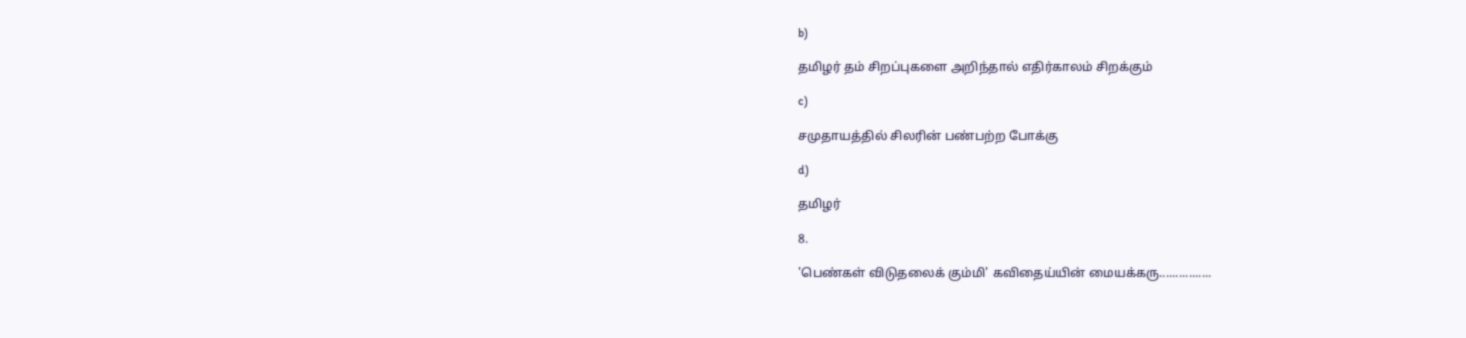b)

தமிழர் தம் சிறப்புகளை அறிந்தால் எதிர்காலம் சிறக்கும்

c)

சமுதாயத்தில் சிலரின் பண்பற்ற போக்கு

d)

தமிழர்

8.

'பெண்கள் விடுதலைக் கும்மி' கவிதைய்யின் மையக்கரு................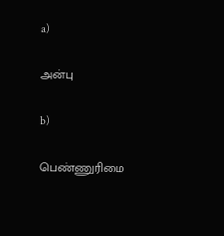a)

அன்பு

b)

பெண்ணுரிமை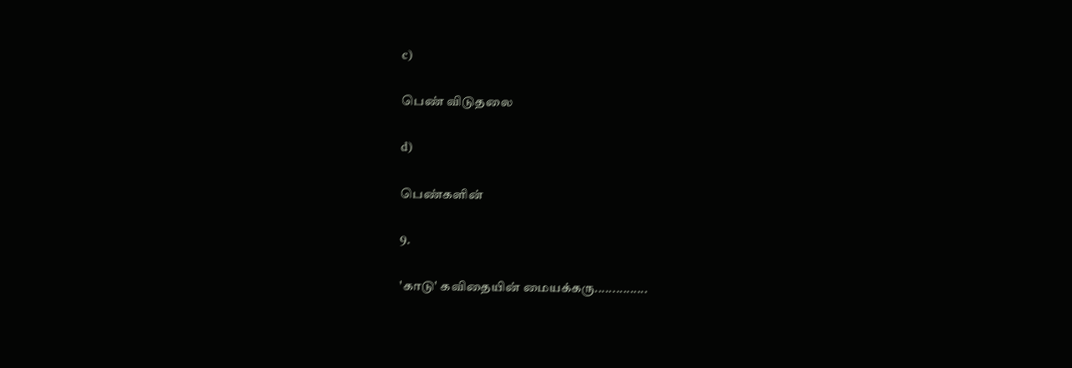c)

பெண் விடுதலை

d)

பெண்களின்

9.

'காடு' கவிதையின் மையக்கரு...............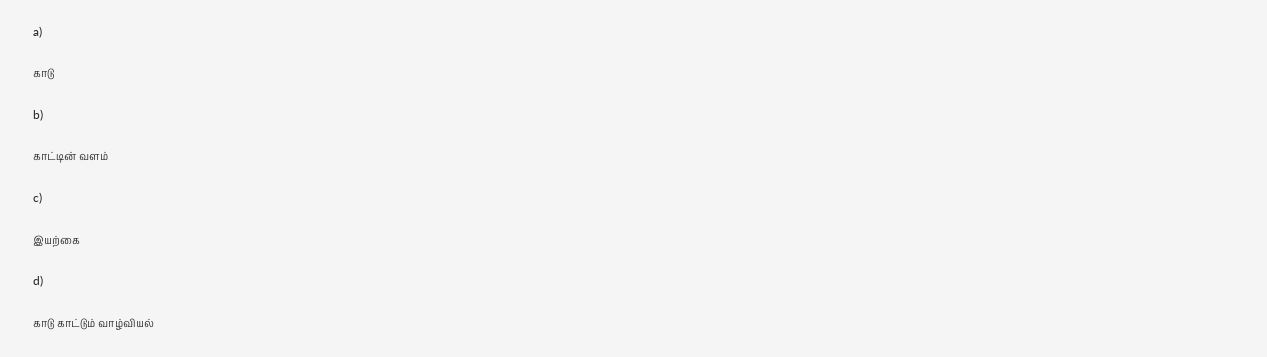a)

காடு

b)

காட்டின் வளம்

c)

இயற்கை

d)

காடு காட்டும் வாழ்வியல்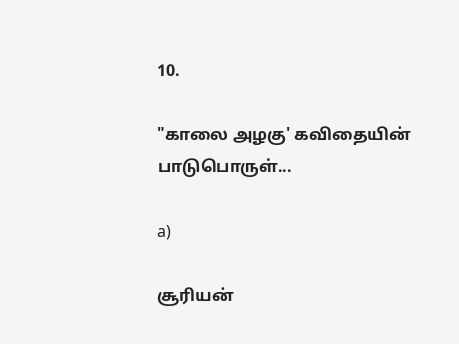10.

"காலை அழகு' கவிதையின் பாடுபொருள்...

a)

சூரியன்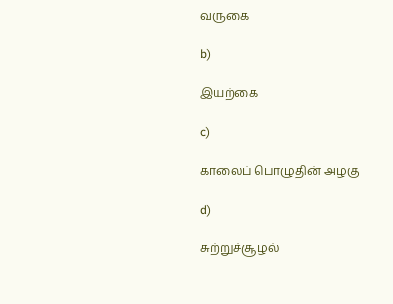வருகை

b)

இயற்கை

c)

காலைப் பொழுதின் அழகு

d)

சுற்றுச்சூழல்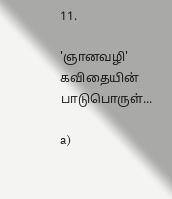11.

'ஞானவழி' கவிதையின் பாடுபொருள்...

a)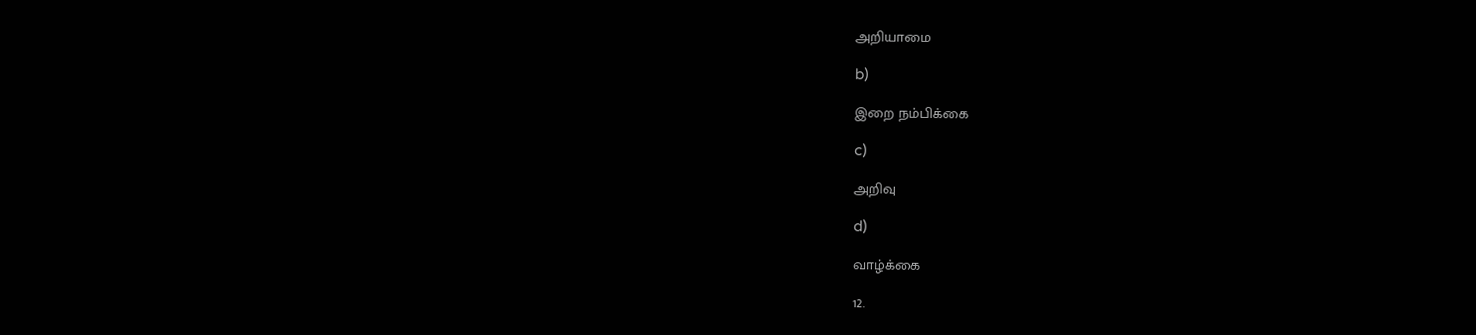அறியாமை

b)

இறை நம்பிக்கை

c)

அறிவு

d)

வாழ்க்கை

12.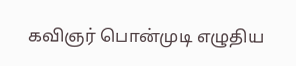கவிஞர் பொன்முடி எழுதிய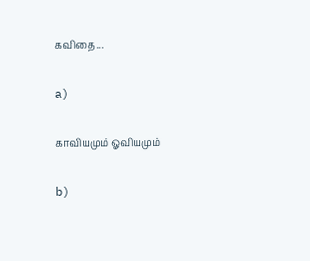கவிதை...

a)

காவியமும் ஓவியமும்

b)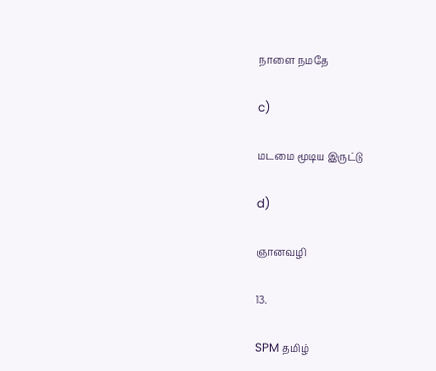நாளை நமதே

c)

மடமை மூடிய இருட்டு

d)

ஞானவழி

13.

SPM தமிழ்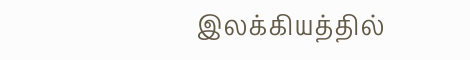இலக்கியத்தில்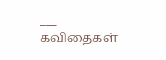___ கவிதைகள்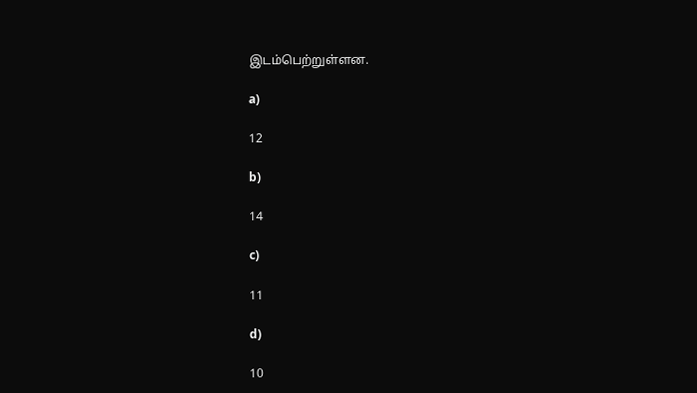இடம்பெற்றுள்ளன.

a)

12

b)

14

c)

11

d)

10